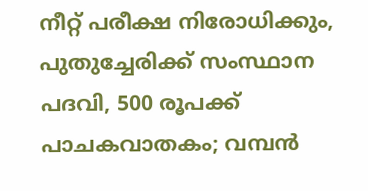നീറ്റ് പരീക്ഷ നിരോധിക്കും, പുതുച്ചേരിക്ക് സംസ്ഥാന പദവി, 500 രൂപക്ക് പാചകവാതകം; വമ്പന്‍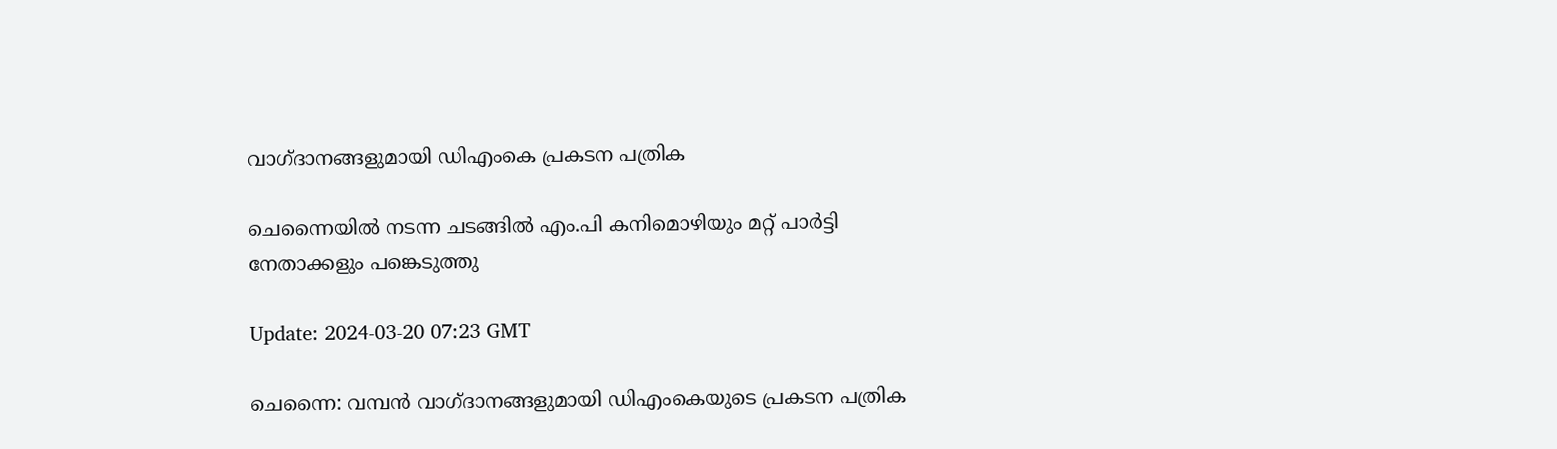വാഗ്ദാനങ്ങളുമായി ഡിഎംകെ പ്രകടന പത്രിക

ചെന്നൈയിൽ നടന്ന ചടങ്ങിൽ എം.പി കനിമൊഴിയും മറ്റ് പാർട്ടി നേതാക്കളും പങ്കെടുത്തു

Update: 2024-03-20 07:23 GMT

ചെന്നൈ: വമ്പന്‍ വാഗ്ദാനങ്ങളുമായി ഡിഎംകെയുടെ പ്രകടന പത്രിക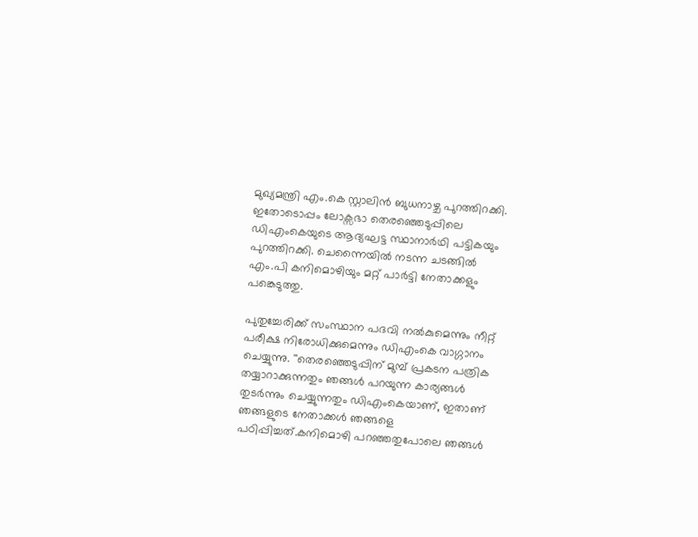മുഖ്യമന്ത്രി എം.കെ സ്റ്റാലിന്‍ ബുധനാഴ്ച പുറത്തിറക്കി. ഇതോടൊപ്പം ലോക്സഭാ തെരഞ്ഞെടുപ്പിലെ ഡിഎംകെയുടെ ആദ്യഘട്ട സ്ഥാനാര്‍ഥി പട്ടികയും പുറത്തിറക്കി. ചെന്നൈയിൽ നടന്ന ചടങ്ങിൽ എം.പി കനിമൊഴിയും മറ്റ് പാർട്ടി നേതാക്കളും പങ്കെടുത്തു.

പുതുച്ചേരിക്ക് സംസ്ഥാന പദവി നല്‍കുമെന്നും നീറ്റ് പരീക്ഷ നിരോധിക്കുമെന്നും ഡിഎംകെ വാഗ്ഗാനം ചെയ്യുന്നു. ''തെരഞ്ഞെടുപ്പിന് മുമ്പ് പ്രകടന പത്രിക തയ്യാറാക്കുന്നതും ഞങ്ങൾ പറയുന്ന കാര്യങ്ങൾ തുടർന്നും ചെയ്യുന്നതും ഡിഎംകെയാണ്, ഇതാണ് ഞങ്ങളുടെ നേതാക്കൾ ഞങ്ങളെ പഠിപ്പിച്ചത്.കനിമൊഴി പറഞ്ഞതുപോലെ ഞങ്ങൾ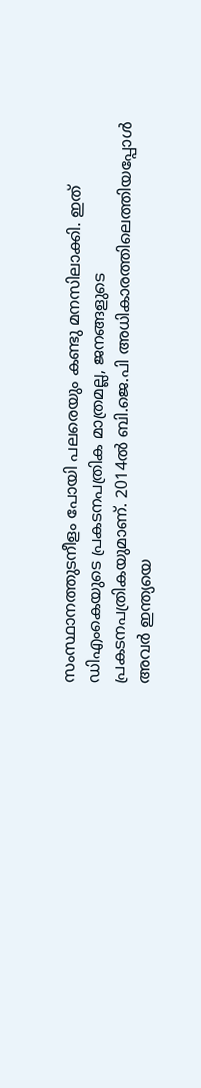സംസ്ഥാനത്തുടനീളം പോയി പലരെയും കണ്ടു മനസിലാക്കി. ഇത് ഡിഎംകെയുടെ പ്രകടനപത്രിക മാത്രമല്ല, ജനങ്ങളുടെ പ്രകടനപത്രികയുമാണ്. 2014ൽ ബി.ജെ.പി അധികാരത്തിലെത്തിയപ്പോൾ അവർ ഇന്ത്യയെ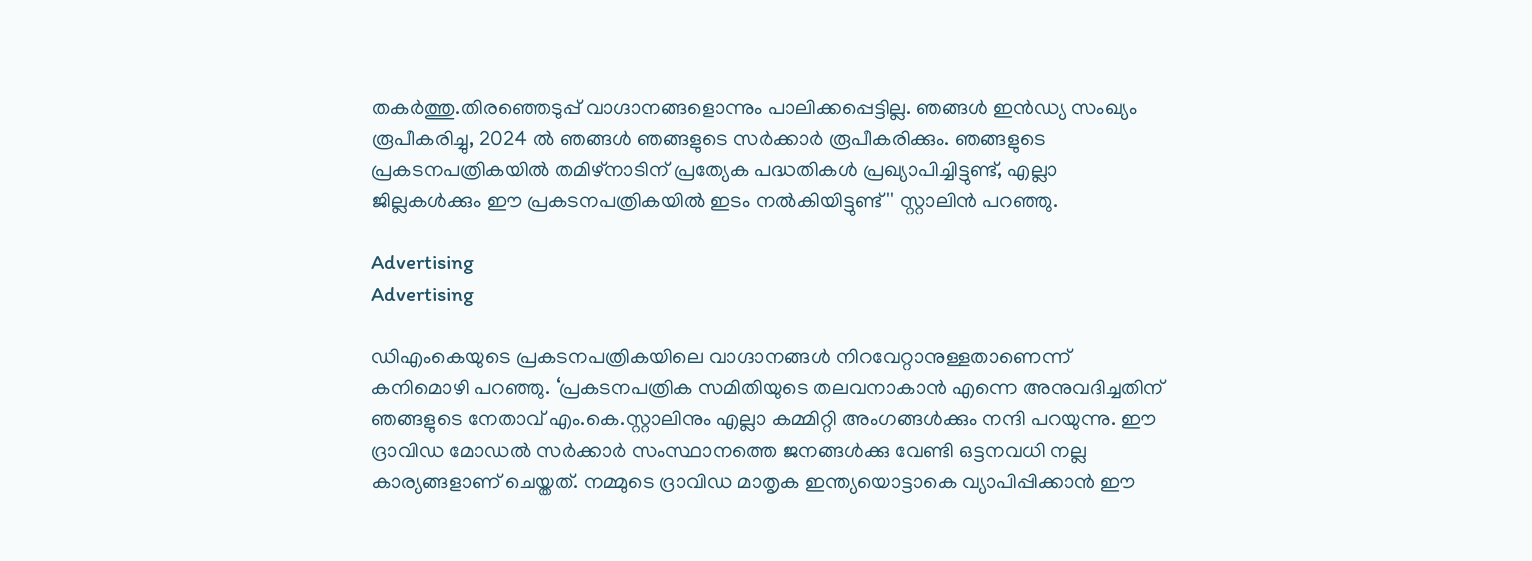തകർത്തു.തിരഞ്ഞെടുപ്പ് വാഗ്ദാനങ്ങളൊന്നും പാലിക്കപ്പെട്ടില്ല. ഞങ്ങൾ ഇന്‍ഡ്യ സംഖ്യം രൂപീകരിച്ചു, 2024 ൽ ഞങ്ങൾ ഞങ്ങളുടെ സർക്കാർ രൂപീകരിക്കും. ഞങ്ങളുടെ പ്രകടനപത്രികയിൽ തമിഴ്‌നാടിന് പ്രത്യേക പദ്ധതികൾ പ്രഖ്യാപിച്ചിട്ടുണ്ട്, എല്ലാ ജില്ലകൾക്കും ഈ പ്രകടനപത്രികയിൽ ഇടം നൽകിയിട്ടുണ്ട്'' സ്റ്റാലിന്‍ പറഞ്ഞു.

Advertising
Advertising

ഡിഎംകെയുടെ പ്രകടനപത്രികയിലെ വാഗ്ദാനങ്ങൾ നിറവേറ്റാനുള്ളതാണെന്ന് കനിമൊഴി പറഞ്ഞു. ‘പ്രകടനപത്രിക സമിതിയുടെ തലവനാകാൻ എന്നെ അനുവദിച്ചതിന് ഞങ്ങളുടെ നേതാവ് എം.കെ.സ്റ്റാലിനും എല്ലാ കമ്മിറ്റി അംഗങ്ങൾക്കും നന്ദി പറയുന്നു. ഈ ദ്രാവിഡ മോഡൽ സർ‌ക്കാർ സംസ്ഥാനത്തെ ജനങ്ങൾക്കു വേണ്ടി ഒട്ടനവധി നല്ല കാര്യങ്ങളാണ് ചെയ്തത്. നമ്മുടെ ദ്രാവിഡ മാതൃക ഇന്ത്യയൊട്ടാകെ വ്യാപിപ്പിക്കാൻ ഈ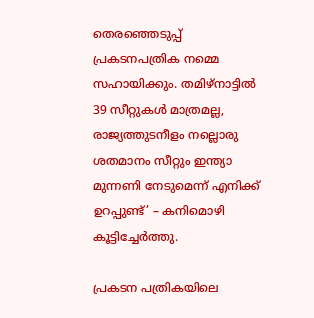തെരഞ്ഞെടുപ്പ് പ്രകടനപത്രിക നമ്മെ സഹായിക്കും. തമിഴ്‌നാട്ടിൽ 39 സീറ്റുകൾ മാത്രമല്ല, രാജ്യത്തുടനീളം നല്ലൊരു ശതമാനം സീറ്റും ഇന്ത്യാ മുന്നണി നേടുമെന്ന് എനിക്ക് ഉറപ്പുണ്ട്’ – കനിമൊഴി കൂട്ടിച്ചേര്‍ത്തു.

പ്രകടന പത്രികയിലെ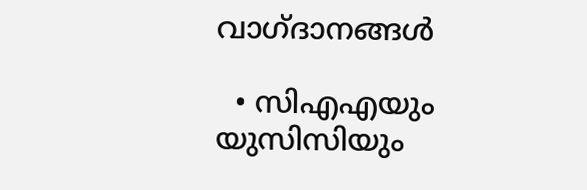വാഗ്ദാനങ്ങള്‍

  • സിഎഎയും യുസിസിയും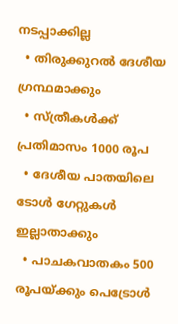നടപ്പാക്കില്ല
  • തിരുക്കുറൽ ദേശീയ ഗ്രന്ഥമാക്കും
  • സ്ത്രീകൾക്ക് പ്രതിമാസം 1000 രൂപ
  • ദേശീയ പാതയിലെ ടോൾ ഗേറ്റുകൾ ഇല്ലാതാക്കും
  • പാചകവാതകം 500 രൂപയ്ക്കും പെട്രോള്‍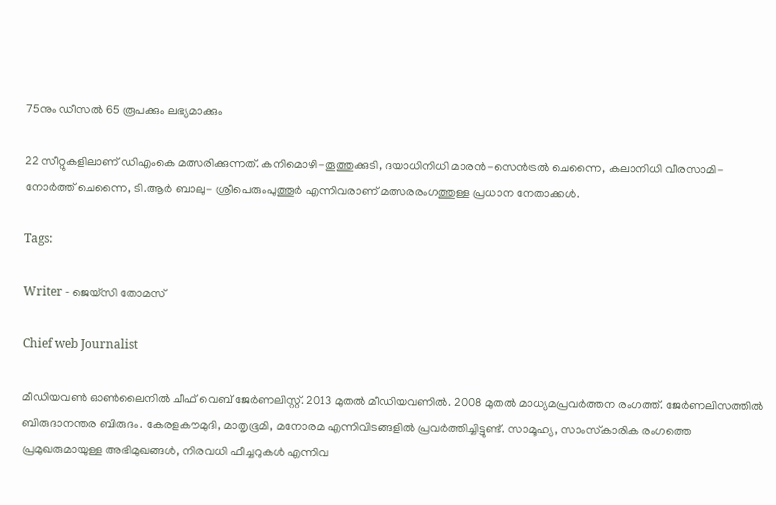75നും ഡീസല്‍ 65 രൂപക്കും ലഭ്യമാക്കും

22 സീറ്റുകളിലാണ് ഡിഎംകെ മത്സരിക്കുന്നത്. കനിമൊഴി-തൂത്തുക്കുടി, ദയാധിനിധി മാരന്‍-സെന്‍ട്രല്‍ ചെന്നൈ, കലാനിധി വീരസാമി-നോര്‍ത്ത് ചെന്നൈ, ടി.ആര്‍ ബാലു- ശ്രീപെരുംപുത്തൂര്‍ എന്നിവരാണ് മത്സരരംഗത്തുള്ള പ്രധാന നേതാക്കള്‍.

Tags:

Writer - ജെയ്സി തോമസ്

Chief web Journalist

മീഡിയവൺ ഓൺലൈനിൽ ചീഫ് വെബ് ജേർണലിസ്റ്റ്. 2013 മുതൽ മീഡിയവണിൽ. 2008 മുതൽ മാധ്യമപ്രവർത്തന രംഗത്ത്. ജേർണലിസത്തിൽ ബിരുദാനന്തര ബിരുദം. കേരളകൗമുദി, മാതൃഭൂമി, മനോരമ എന്നിവിടങ്ങളിൽ പ്രവർത്തിച്ചിട്ടുണ്ട്. സാമൂഹ്യ, സാംസ്‌കാരിക രംഗത്തെ പ്രമുഖരുമായുള്ള അഭിമുഖങ്ങൾ, നിരവധി ഫീച്ചറുകൾ എന്നിവ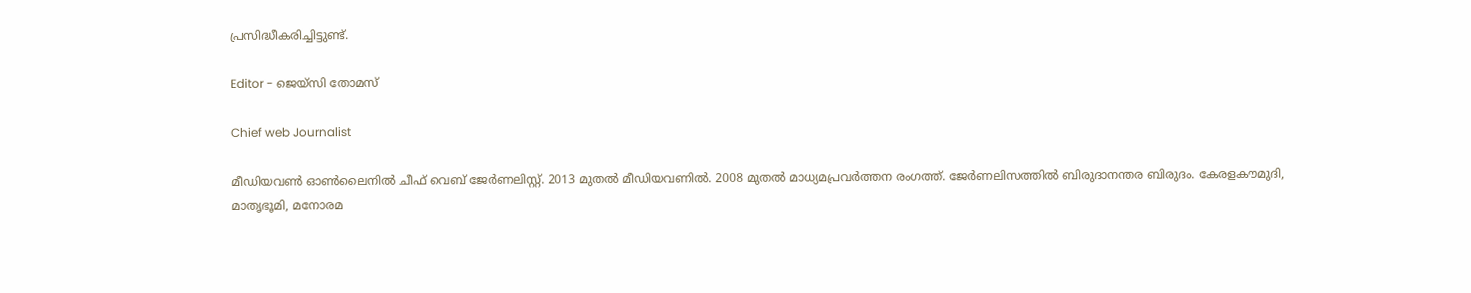പ്രസിദ്ധീകരിച്ചിട്ടുണ്ട്.

Editor - ജെയ്സി തോമസ്

Chief web Journalist

മീഡിയവൺ ഓൺലൈനിൽ ചീഫ് വെബ് ജേർണലിസ്റ്റ്. 2013 മുതൽ മീഡിയവണിൽ. 2008 മുതൽ മാധ്യമപ്രവർത്തന രംഗത്ത്. ജേർണലിസത്തിൽ ബിരുദാനന്തര ബിരുദം. കേരളകൗമുദി, മാതൃഭൂമി, മനോരമ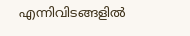എന്നിവിടങ്ങളിൽ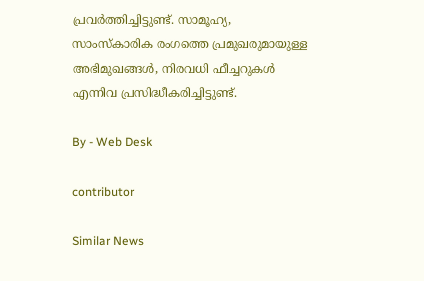പ്രവർത്തിച്ചിട്ടുണ്ട്. സാമൂഹ്യ, സാംസ്‌കാരിക രംഗത്തെ പ്രമുഖരുമായുള്ള അഭിമുഖങ്ങൾ, നിരവധി ഫീച്ചറുകൾ എന്നിവ പ്രസിദ്ധീകരിച്ചിട്ടുണ്ട്.

By - Web Desk

contributor

Similar News